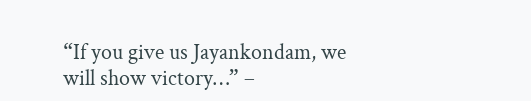“If you give us Jayankondam, we will show victory…” –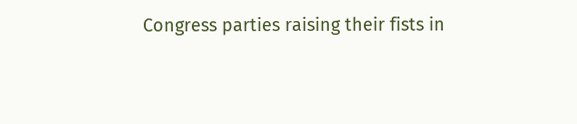Congress parties raising their fists in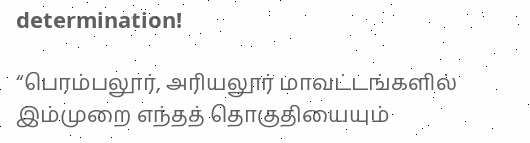determination!

“பெரம்பலூர், அரியலூர் மாவட்டங்களில் இம்முறை எந்தத் தொகுதியையும்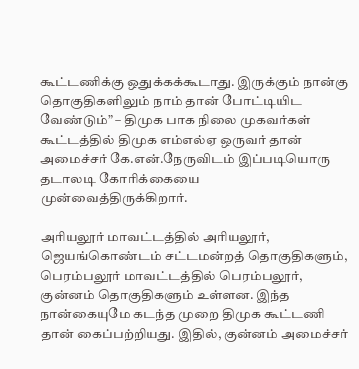கூட்டணிக்கு ஒதுக்கக்கூடாது. இருக்கும் நான்கு தொகுதிகளிலும் நாம் தான் போட்டியிட வேண்டும்” – திமுக பாக நிலை முகவர்கள் கூட்டத்தில் திமுக எம்எல்ஏ ஒருவர் தான் அமைச்சர் கே.என்.நேருவிடம் இப்படியொரு தடாலடி கோரிக்கையை முன்வைத்திருக்கிறார்.

அரியலூர் மாவட்டத்தில் அரியலூர், ஜெயங்கொண்டம் சட்டமன்றத் தொகுதிகளும், பெரம்பலூர் மாவட்டத்தில் பெரம்பலூர், குன்னம் தொகுதிகளும் உள்ளன. இந்த நான்கையுமே கடந்த முறை திமுக கூட்டணி தான் கைப்பற்றியது. இதில், குன்னம் அமைச்சர்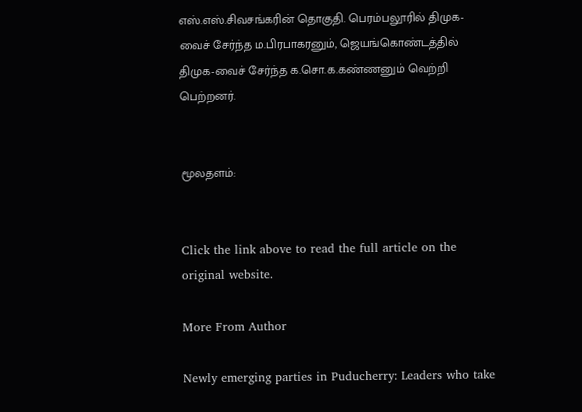எஸ்.எஸ்.சிவசங்கரின் தொகுதி. பெரம்பலூரில் திமுக-வைச் சேர்ந்த ம.பிரபாகரனும், ஜெயங்கொண்டத்தில் திமுக-வைச் சேர்ந்த க.சொ.க.கண்ணனும் வெற்றி பெற்றனர்.


மூலதளம்:


Click the link above to read the full article on the original website.

More From Author

Newly emerging parties in Puducherry: Leaders who take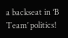a backseat in ‘B Team’ politics!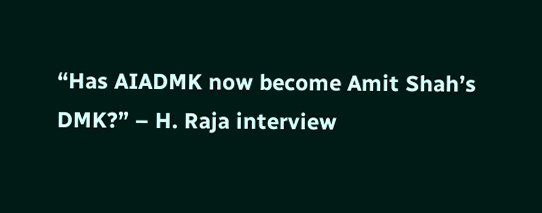“Has AIADMK now become Amit Shah’s DMK?” – H. Raja interview